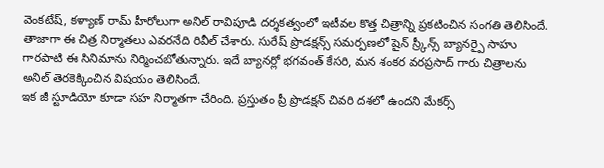వెంకటేష్, కళ్యాణ్ రామ్ హీరోలుగా అనిల్ రావిపూడి దర్శకత్వంలో ఇటీవల కొత్త చిత్రాన్ని ప్రకటించిన సంగతి తెలిసిందే. తాజాగా ఈ చిత్ర నిర్మాతలు ఎవరనేది రివీల్ చేశారు. సురేష్ ప్రొడక్షన్స్ సమర్పణలో షైన్ స్ర్కీన్స్ బ్యానర్పై సాహు గారపాటి ఈ సినిమాను నిర్మించబోతున్నారు. ఇదే బ్యానర్లో భగవంత్ కేసరి, మన శంకర వరప్రసాద్ గారు చిత్రాలను అనిల్ తెరకెక్కించిన విషయం తెలిసిందే.
ఇక జీ స్టూడియో కూడా సహ నిర్మాతగా చేరింది. ప్రస్తుతం ప్రీ ప్రొడక్షన్ చివరి దశలో ఉందని మేకర్స్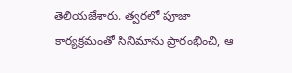తెలియజేశారు. త్వరలో పూజా కార్యక్రమంతో సినిమాను ప్రారంభించి, ఆ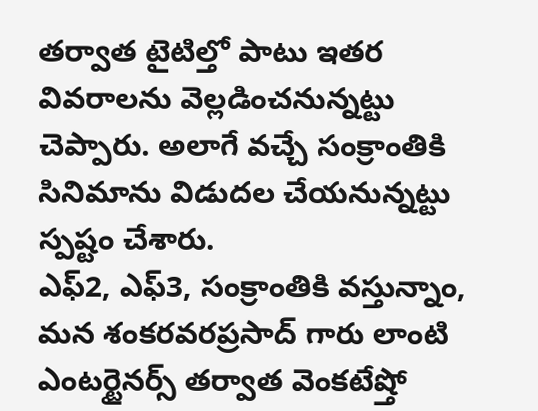తర్వాత టైటిల్తో పాటు ఇతర వివరాలను వెల్లడించనున్నట్టు చెప్పారు. అలాగే వచ్చే సంక్రాంతికి సినిమాను విడుదల చేయనున్నట్టు స్పష్టం చేశారు.
ఎఫ్2, ఎఫ్3, సంక్రాంతికి వస్తున్నాం, మన శంకరవరప్రసాద్ గారు లాంటి ఎంటర్టైనర్స్ తర్వాత వెంకటేష్తో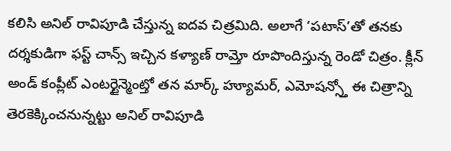కలిసి అనిల్ రావిపూడి చేస్తున్న ఐదవ చిత్రమిది. అలాగే ‘పటాస్’తో తనకు దర్శకుడిగా ఫస్ట్ చాన్స్ ఇచ్చిన కళ్యాణ్ రామ్తో రూపొందిస్తున్న రెండో చిత్రం. క్లీన్ అండ్ కంప్లీట్ ఎంటర్టైన్మెంట్తో తన మార్క్ హ్యూమర్, ఎమోషన్స్తో ఈ చిత్రాన్ని తెరకెక్కించనున్నట్టు అనిల్ రావిపూడి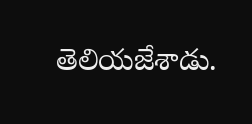తెలియజేశాడు.